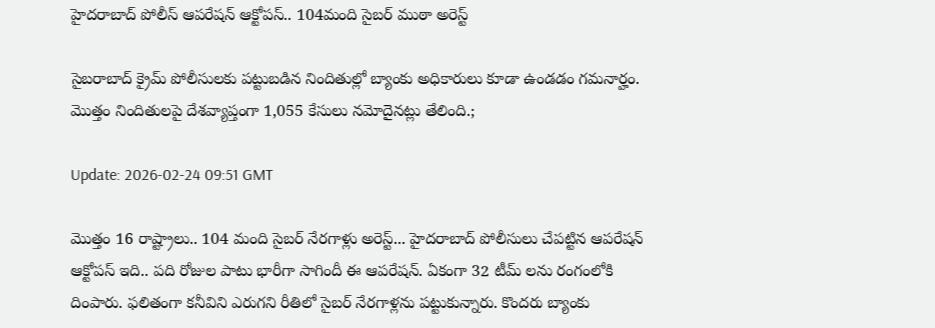హైద‌రాబాద్ పోలీస్ ఆప‌రేష‌న్ ఆక్టోప‌స్.. 104మంది సైబ‌ర్ ముఠా అరెస్ట్

సైబ‌రాబాద్ క్రైమ్ పోలీసుల‌కు ప‌ట్టుబ‌డిన‌ నిందితుల్లో బ్యాంకు అధికారులు కూడా ఉండ‌డం గ‌మ‌నార్హం. మొత్తం నిందితుల‌పై దేశ‌వ్యాప్తంగా 1,055 కేసులు న‌మోదైన‌ట్లు తేలింది.;

Update: 2026-02-24 09:51 GMT

మొత్తం 16 రాష్ట్రాలు.. 104 మంది సైబ‌ర్ నేర‌గాళ్లు అరెస్ట్... హైద‌రాబాద్ పోలీసులు చేప‌ట్టిన ఆప‌రేష‌న్ ఆక్టోప‌స్ ఇది.. ప‌ది రోజుల పాటు భారీగా సాగిందీ ఈ ఆప‌రేష‌న్. ఏకంగా 32 టీమ్ ల‌ను రంగంలోకి దింపారు. ఫ‌లితంగా క‌నీవిని ఎరుగ‌ని రీతిలో సైబ‌ర్ నేర‌గాళ్ల‌ను ప‌ట్టుకున్నారు. కొంద‌రు బ్యాంకు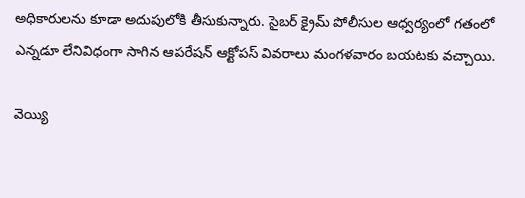అధికారుల‌ను కూడా అదుపులోకి తీసుకున్నారు. సైబ‌ర్ క్రైమ్ పోలీసుల ఆధ్వ‌ర్యంలో గ‌తంలో ఎన్న‌డూ లేనివిధంగా సాగిన ఆప‌రేష‌న్ ఆక్టోప‌స్ వివ‌రాలు మంగ‌ళ‌వారం బ‌య‌ట‌కు వ‌చ్చాయి.

వెయ్యి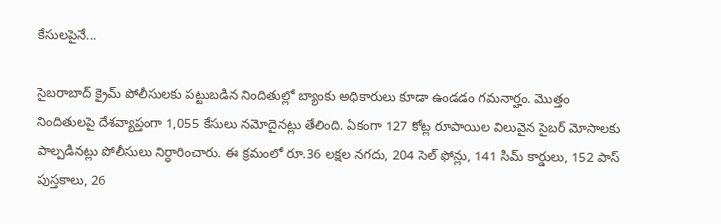కేసులపైనే...

సైబ‌రాబాద్ క్రైమ్ పోలీసుల‌కు ప‌ట్టుబ‌డిన‌ నిందితుల్లో బ్యాంకు అధికారులు కూడా ఉండ‌డం గ‌మ‌నార్హం. మొత్తం నిందితుల‌పై దేశ‌వ్యాప్తంగా 1,055 కేసులు న‌మోదైన‌ట్లు తేలింది. ఏకంగా 127 కోట్ల రూపాయిల విలువైన‌ సైబ‌ర్ మోసాల‌కు పాల్ప‌డిన‌ట్లు పోలీసులు నిర్ధారించారు. ఈ క్ర‌మంలో రూ.36 ల‌క్ష‌ల న‌గ‌దు, 204 సెల్ ఫోన్లు, 141 సిమ్ కార్డులు, 152 పాస్ పుస్త‌కాలు, 26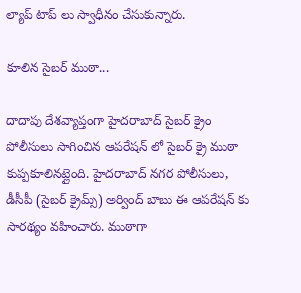ల్యాప్ టాప్ లు స్వాధీనం చేసుకున్నారు.

కూలిన సైబ‌ర్ ముఠా...

దాదాపు దేశ‌వ్యాప్తంగా హైద‌రాబాద్ సైబ‌ర్ క్రైం పోలీసులు సాగించిన ఆప‌రేష‌న్ లో సైబ‌ర్ క్రై ముఠా కుప్ప‌కూలిన‌ట్లైంది. హైద‌రాబాద్ న‌గ‌ర పోలీసులు, డీసీపీ (సైబ‌ర్ క్రైమ్స్) అర్వింద్ బాబు ఈ ఆప‌రేష‌న్ కు సార‌థ్యం వ‌హించారు. ముఠాగా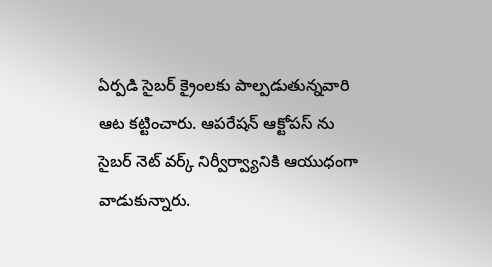ఏర్ప‌డి సైబ‌ర్ క్రైంల‌కు పాల్ప‌డుతున్న‌వారి ఆట క‌ట్టించారు. ఆప‌రేష‌న్ ఆక్టోప‌స్ ను సైబ‌ర్ నెట్ వ‌ర్క్ నిర్వీర్వ్యానికి ఆయుధంగా వాడుకున్నారు.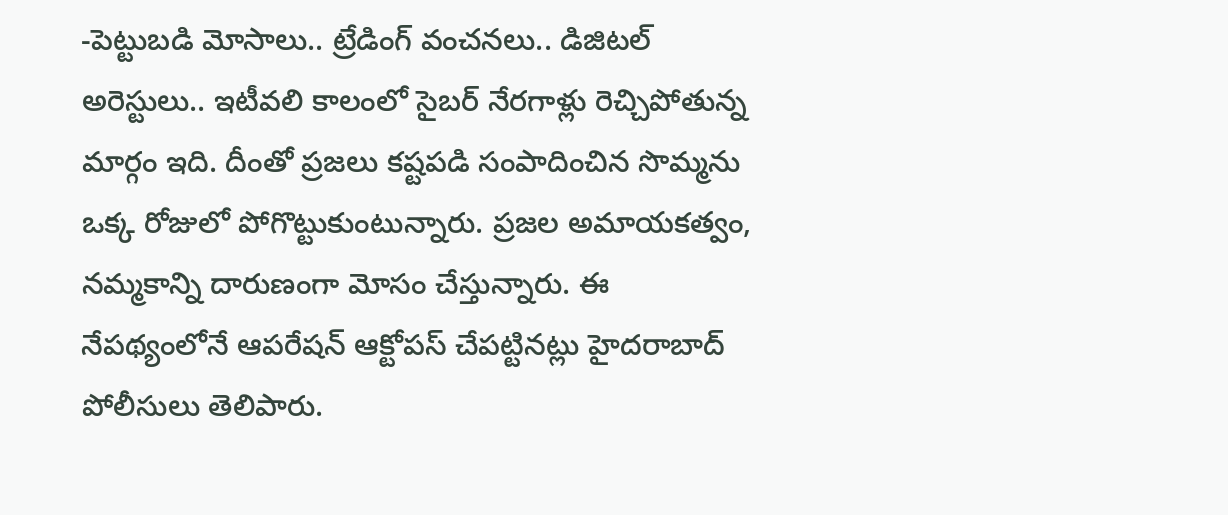-పెట్టుబడి మోసాలు.. ట్రేడింగ్ వంచ‌న‌లు.. డిజిటల్ అరెస్టులు.. ఇటీవ‌లి కాలంలో సైబ‌ర్ నేర‌గాళ్లు రెచ్చిపోతున్న మార్గం ఇది. దీంతో ప్ర‌జ‌లు క‌ష్ట‌ప‌డి సంపాదించిన సొమ్మ‌ను ఒక్క రోజులో పోగొట్టుకుంటున్నారు. ప్ర‌జ‌ల అమాయ‌క‌త్వం, న‌మ్మ‌కాన్ని దారుణంగా మోసం చేస్తున్నారు. ఈ నేప‌థ్యంలోనే ఆప‌రేష‌న్ ఆక్టోప‌స్ చేప‌ట్టిన‌ట్లు హైద‌రాబాద్ పోలీసులు తెలిపారు.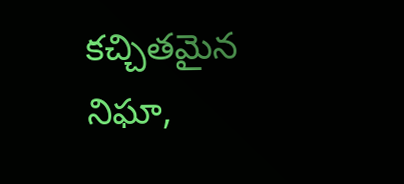క‌చ్చిత‌మైన నిఘా,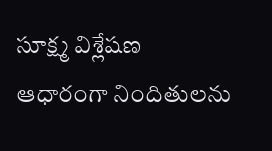సూక్ష్మ విశ్లేష‌ణ ఆధారంగా నిందితుల‌ను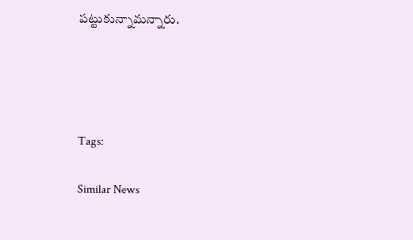ప‌ట్టుకున్నామ‌న్నారు.




Tags:

Similar News